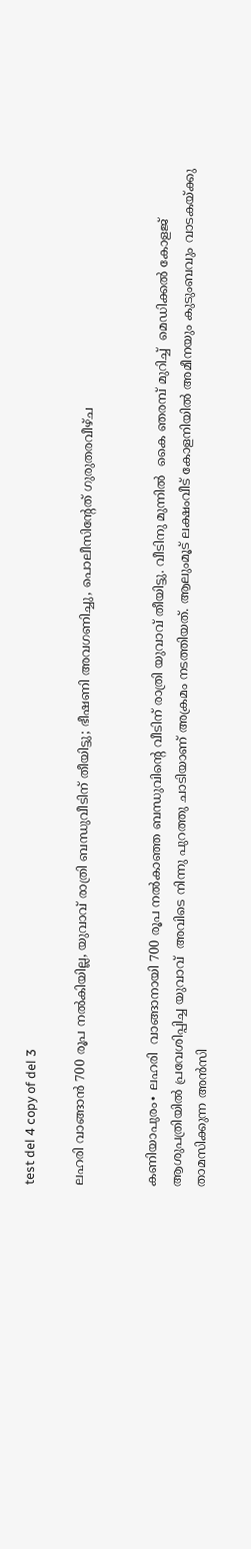test del 4 copy of del 3

ലഹരി വാങ്ങാൻ 700 രൂപ നൽകിയില്ല, യുവാവ് രാത്രി ബന്ധുവീടിന് തീയിട്ടു; ഭീഷണി അവഗണിച്ചു, പൊലീസിന്റേത് ഗുരുതരവീഴ്ച


കണിയാപുരം∙ ലഹരി  വാങ്ങാനായി 700 രൂപ നൽകാഞ്ഞ ബന്ധുവിന്റെ വീടിന് രാത്രി യുവാവ് തീയിട്ടു. വീടിനു മുന്നിൽ  കൈ ഞരമ്പ് മുറിച്ച്  മെഡിക്കൽ കോളജ് ആശുപത്രിയിൽ പ്രവേശിപ്പിച്ച യുവാവ്  അവിടെ നിന്നു പുറത്തു ചാടിയാണ് അക്രമം നടത്തിയത്. ആലുംമൂട് ലക്ഷംവീട് കോളനിയിൽ അമീനയും കുടുംബവും വാടകയ്ക്കു താമസിക്കുന്ന അൻസി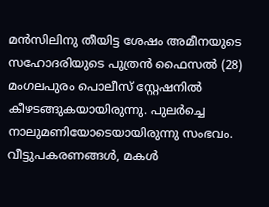മൻസിലിനു തീയിട്ട ശേഷം അമീനയുടെ സഹോദരിയുടെ പുത്രൻ ഫൈസൽ (28)  മംഗലപുരം പൊലീസ് സ്റ്റേഷനിൽ കീഴടങ്ങുകയായിരുന്നു. പുലർച്ചെ നാലുമണിയോടെയായിരുന്നു സംഭവം. വീട്ടുപകരണങ്ങൾ, മകൾ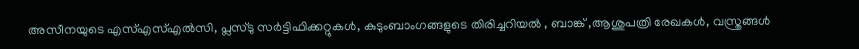അസീനയുടെ എസ്എസ്എൽസി, പ്ലസ്ടു സർട്ടിഫിക്കറ്റുകൾ, കുടുംബാംഗങ്ങളുടെ തിരിച്ചറിയൽ , ബാങ്ക് ,ആശുപത്രി രേഖകൾ, വസ്ത്രങ്ങൾ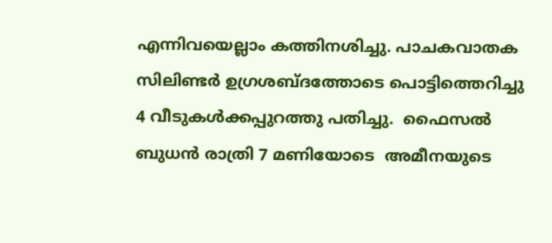എന്നിവയെല്ലാം കത്തിനശിച്ചു. പാചകവാതക സിലിണ്ടർ ഉഗ്രശബ്ദത്തോടെ പൊട്ടിത്തെറിച്ചു 4 വീടുകൾക്കപ്പുറത്തു പതിച്ചു.  ഫൈസൽ ബുധൻ രാത്രി 7 മണിയോടെ  അമീനയുടെ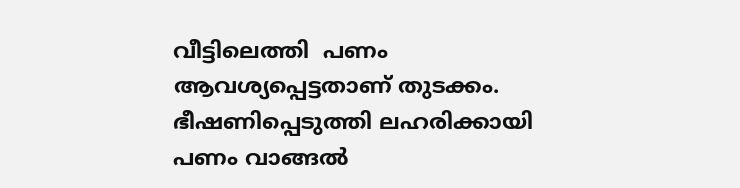വീട്ടിലെത്തി  പണം ആവശ്യപ്പെട്ടതാണ് തുടക്കം. ഭീഷണിപ്പെടുത്തി ലഹരിക്കായി പണം വാങ്ങൽ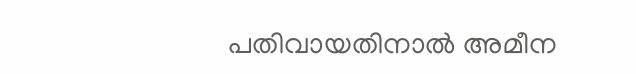പതിവായതിനാൽ അമീന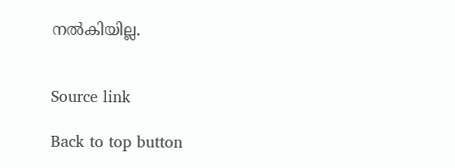നൽകിയില്ല.


Source link

Back to top button